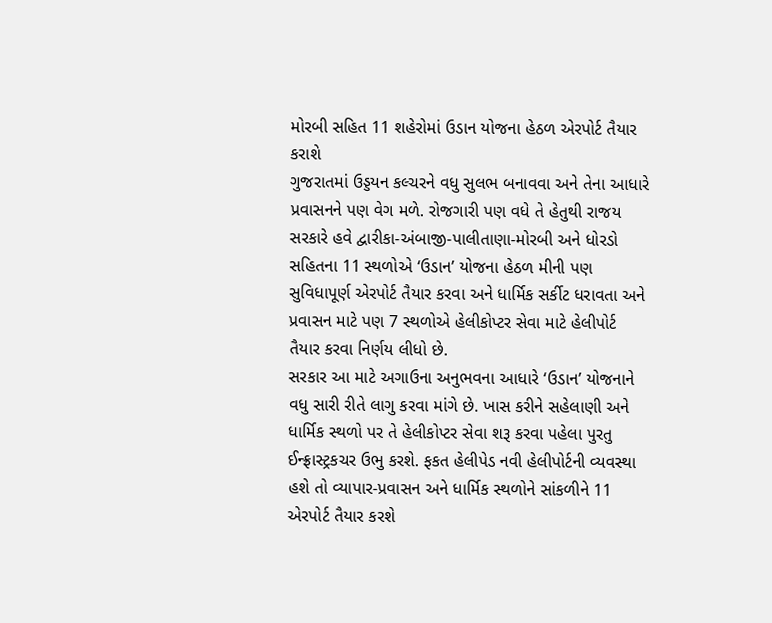મોરબી સહિત 11 શહેરોમાં ઉડાન યોજના હેઠળ એરપોર્ટ તૈયાર કરાશે
ગુજરાતમાં ઉડ્ડયન કલ્ચરને વધુ સુલભ બનાવવા અને તેના આધારે પ્રવાસનને પણ વેગ મળે. રોજગારી પણ વધે તે હેતુથી રાજય સરકારે હવે દ્વારીકા-અંબાજી-પાલીતાણા-મોરબી અને ધોરડો સહિતના 11 સ્થળોએ ‘ઉડાન’ યોજના હેઠળ મીની પણ સુવિધાપૂર્ણ એરપોર્ટ તૈયાર કરવા અને ધાર્મિક સર્કીટ ધરાવતા અને પ્રવાસન માટે પણ 7 સ્થળોએ હેલીકોપ્ટર સેવા માટે હેલીપોર્ટ તૈયાર કરવા નિર્ણય લીધો છે.
સરકાર આ માટે અગાઉના અનુભવના આધારે ‘ઉડાન’ યોજનાને વધુ સારી રીતે લાગુ કરવા માંગે છે. ખાસ કરીને સહેલાણી અને ધાર્મિક સ્થળો પર તે હેલીકોપ્ટર સેવા શરૂ કરવા પહેલા પુરતુ ઈન્ફ્રાસ્ટ્રકચર ઉભુ કરશે. ફકત હેલીપેડ નવી હેલીપોર્ટની વ્યવસ્થા હશે તો વ્યાપાર-પ્રવાસન અને ધાર્મિક સ્થળોને સાંકળીને 11 એરપોર્ટ તૈયાર કરશે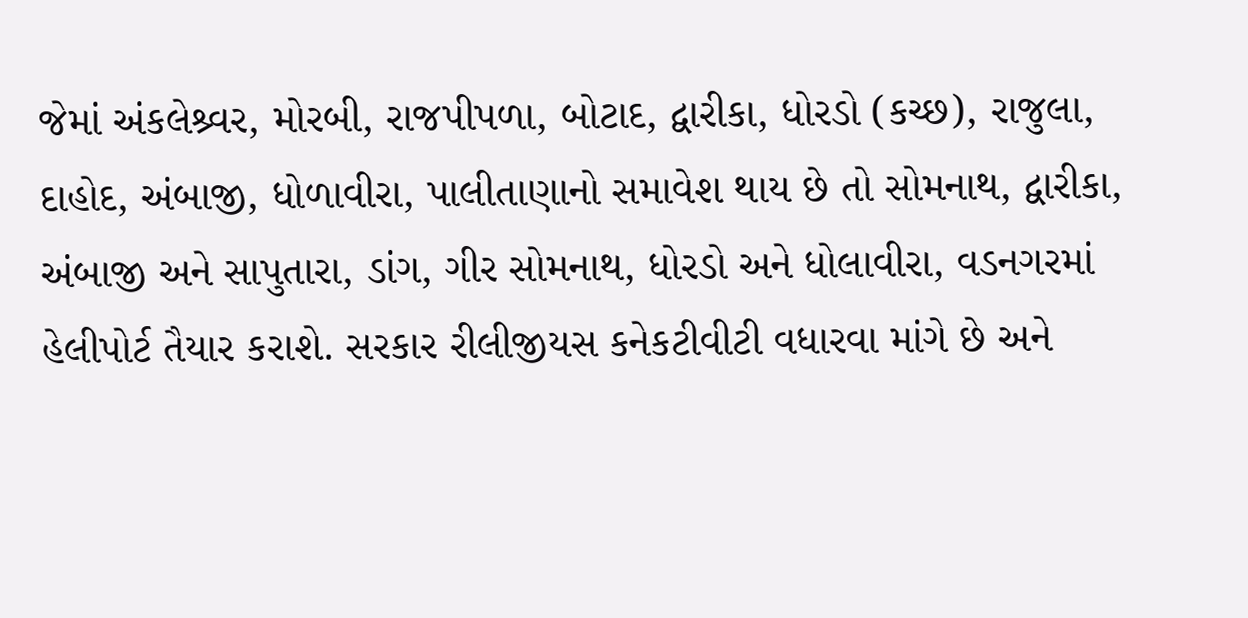જેમાં અંકલેશ્ર્વર, મોરબી, રાજપીપળા, બોટાદ, દ્વારીકા, ધોરડો (કચ્છ), રાજુલા, દાહોદ, અંબાજી, ધોળાવીરા, પાલીતાણાનો સમાવેશ થાય છે તો સોમનાથ, દ્વારીકા, અંબાજી અને સાપુતારા, ડાંગ, ગીર સોમનાથ, ધોરડો અને ધોલાવીરા, વડનગરમાં હેલીપોર્ટ તૈયાર કરાશે. સરકાર રીલીજીયસ કનેકટીવીટી વધારવા માંગે છે અને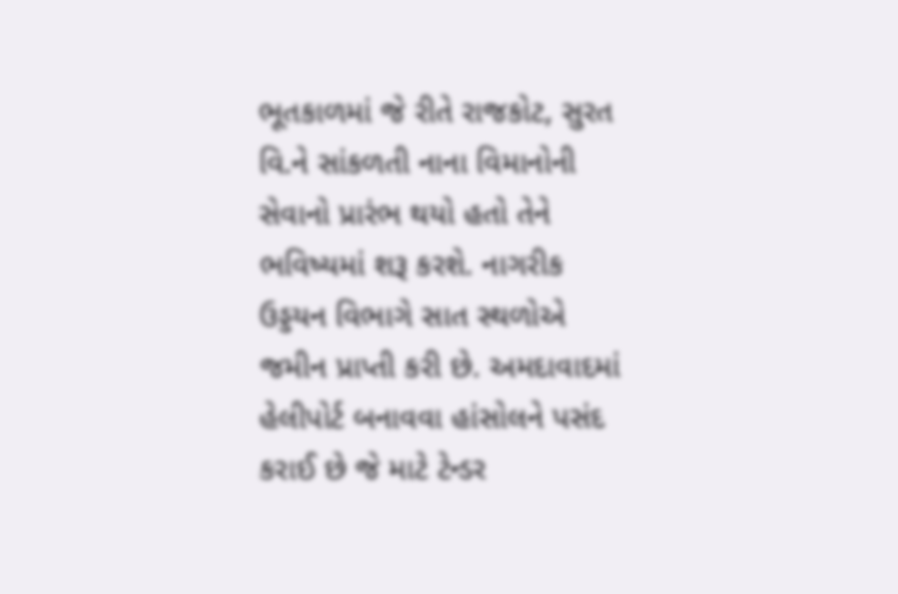ભૂતકાળમાં જે રીતે રાજકોટ, સુરત વિ.ને સાંકળતી નાના વિમાનોની સેવાનો પ્રારંભ થયો હતો તેને ભવિષ્યમાં શરૂ કરશે. નાગરીક ઉડ્ડયન વિભાગે સાત સ્થળોએ જમીન પ્રાપ્તી કરી છે. અમદાવાદમાં હેલીપોર્ટ બનાવવા હાંસોલને પસંદ કરાઈ છે જે માટે ટેન્ડર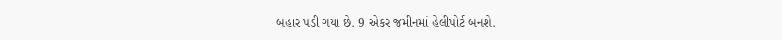બહાર પડી ગયા છે. 9 એકર જમીનમાં હેલીપોર્ટ બનશે.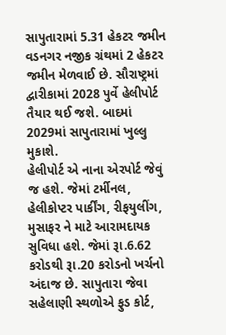સાપુતારામાં 5.31 હેકટર જમીન વડનગર નજીક ગ્રંથમાં 2 હેકટર જમીન મેળવાઈ છે. સૌરાષ્ટ્રમાં દ્વારીકામાં 2028 પુર્વે હેલીપોર્ટ તૈયાર થઈ જશે. બાદમાં 2029માં સાપુતારામાં ખુલ્લુ મુકાશે.
હેલીપોર્ટ એ નાના એરપોર્ટ જેવું જ હશે. જેમાં ટર્મીનલ, હેલીકોપ્ટર પાર્કીંગ, રીફયુલીંગ, મુસાફર ને માટે આરામદાયક સુવિધા હશે. જેમાં રૂા.6.62 કરોડથી રૂા.20 કરોડનો ખર્ચનો અંદાજ છે. સાપુતારા જેવા સહેલાણી સ્થળોએ ફુડ કોર્ટ,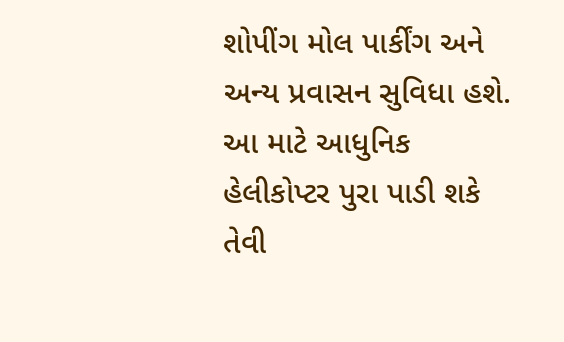શોપીંગ મોલ પાર્કીંગ અને અન્ય પ્રવાસન સુવિધા હશે. આ માટે આધુનિક હેલીકોપ્ટર પુરા પાડી શકે તેવી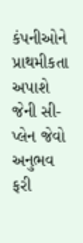કંપનીઓને પ્રાથમીકતા અપાશે જેની સી-પ્લેન જેવો અનુભવ ફરી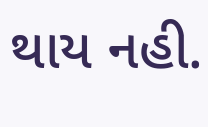થાય નહી.